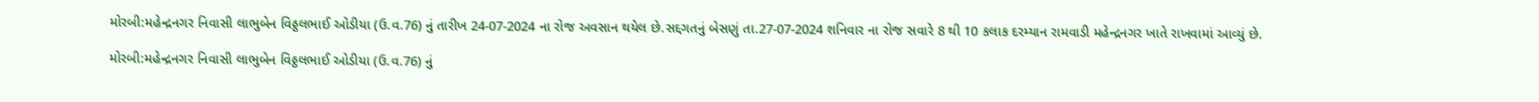મોરબી:મહેન્દ્રનગર નિવાસી લાભુબેન વિઠ્ઠલભાઈ ઓડીયા (ઉ.વ.76) નું તારીખ 24-07-2024 ના રોજ અવસાન થયેલ છે.સદ્દગતનું બેસણું તા.27-07-2024 શનિવાર ના રોજ સવારે 8 થી 10 કલાક દરમ્યાન રામવાડી મહેન્દ્રનગર ખાતે રાખવામાં આવ્યું છે.

મોરબી:મહેન્દ્રનગર નિવાસી લાભુબેન વિઠ્ઠલભાઈ ઓડીયા (ઉ.વ.76) નું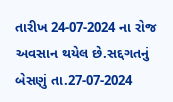તારીખ 24-07-2024 ના રોજ અવસાન થયેલ છે.સદ્દગતનું બેસણું તા.27-07-2024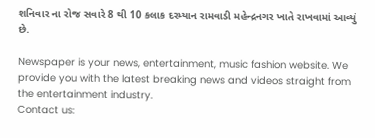શનિવાર ના રોજ સવારે 8 થી 10 કલાક દરમ્યાન રામવાડી મહેન્દ્રનગર ખાતે રાખવામાં આવ્યું છે.

Newspaper is your news, entertainment, music fashion website. We provide you with the latest breaking news and videos straight from the entertainment industry.
Contact us: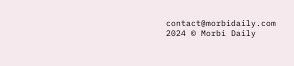contact@morbidaily.com
2024 © Morbi Daily